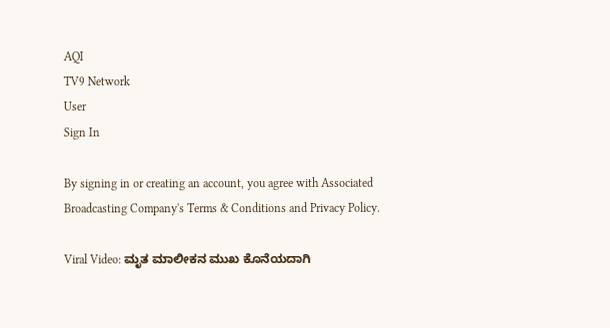AQI
TV9 Network
User
Sign In

By signing in or creating an account, you agree with Associated Broadcasting Company's Terms & Conditions and Privacy Policy.

Viral Video: ಮೃತ ಮಾಲೀಕನ ಮುಖ ಕೊನೆಯದಾಗಿ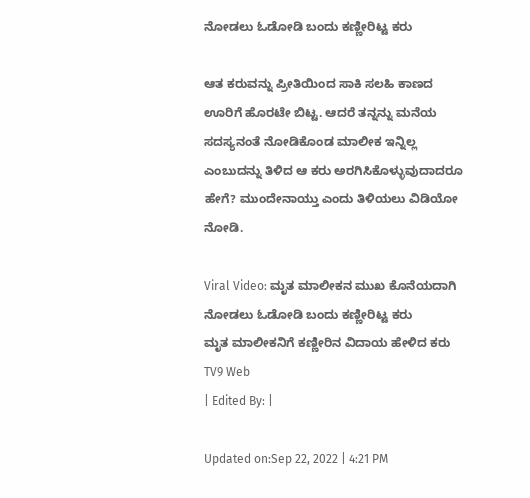ನೋಡಲು ಓಡೋಡಿ ಬಂದು ಕಣ್ಣೀರಿಟ್ಟ ಕರು

ಆತ ಕರುವನ್ನು ಪ್ರೀತಿಯಿಂದ ಸಾಕಿ ಸಲಹಿ ಕಾಣದ ಊರಿಗೆ ಹೊರಟೇ ಬಿಟ್ಟ. ಆದರೆ ತನ್ನನ್ನು ಮನೆಯ ಸದಸ್ಯನಂತೆ ನೋಡಿಕೊಂಡ ಮಾಲೀಕ ಇನ್ನಿಲ್ಲ ಎಂಬುದನ್ನು ತಿಳಿದ ಆ ಕರು ಅರಗಿಸಿಕೊಳ್ಳುವುದಾದರೂ ಹೇಗೆ? ಮುಂದೇನಾಯ್ತು ಎಂದು ತಿಳಿಯಲು ವಿಡಿಯೋ ನೋಡಿ.

Viral Video: ಮೃತ ಮಾಲೀಕನ ಮುಖ ಕೊನೆಯದಾಗಿ ನೋಡಲು ಓಡೋಡಿ ಬಂದು ಕಣ್ಣೀರಿಟ್ಟ ಕರು
ಮೃತ ಮಾಲೀಕನಿಗೆ ಕಣ್ಣೀರಿನ ವಿದಾಯ ಹೇಳಿದ ಕರು
TV9 Web
| Edited By: |

Updated on:Sep 22, 2022 | 4:21 PM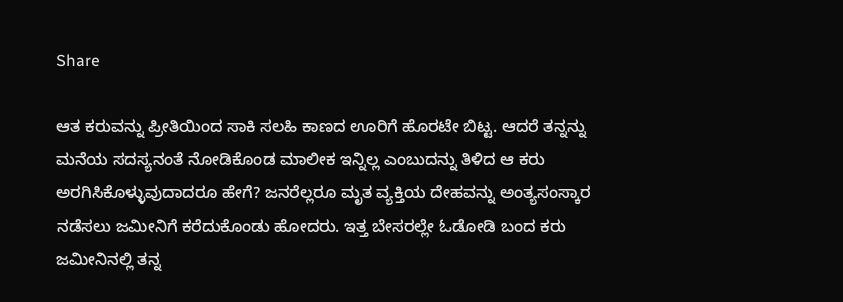Share

ಆತ ಕರುವನ್ನು ಪ್ರೀತಿಯಿಂದ ಸಾಕಿ ಸಲಹಿ ಕಾಣದ ಊರಿಗೆ ಹೊರಟೇ ಬಿಟ್ಟ. ಆದರೆ ತನ್ನನ್ನು ಮನೆಯ ಸದಸ್ಯನಂತೆ ನೋಡಿಕೊಂಡ ಮಾಲೀಕ ಇನ್ನಿಲ್ಲ ಎಂಬುದನ್ನು ತಿಳಿದ ಆ ಕರು ಅರಗಿಸಿಕೊಳ್ಳುವುದಾದರೂ ಹೇಗೆ? ಜನರೆಲ್ಲರೂ ಮೃತ ವ್ಯಕ್ತಿಯ ದೇಹವನ್ನು ಅಂತ್ಯಸಂಸ್ಕಾರ ನಡೆಸಲು ಜಮೀನಿಗೆ ಕರೆದುಕೊಂಡು ಹೋದರು. ಇತ್ತ ಬೇಸರಲ್ಲೇ ಓಡೋಡಿ ಬಂದ ಕರು ಜಮೀನಿನಲ್ಲಿ ತನ್ನ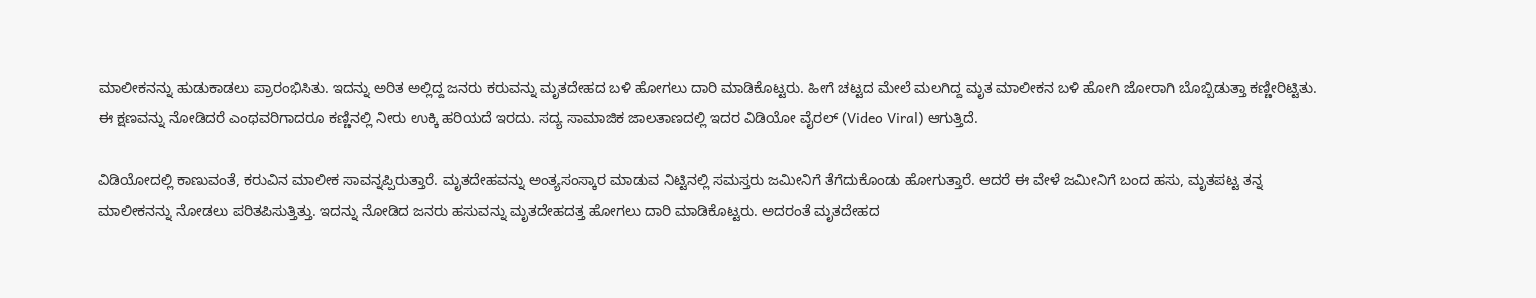ಮಾಲೀಕನನ್ನು ಹುಡುಕಾಡಲು ಪ್ರಾರಂಭಿಸಿತು. ಇದನ್ನು ಅರಿತ ಅಲ್ಲಿದ್ದ ಜನರು ಕರುವನ್ನು ಮೃತದೇಹದ ಬಳಿ ಹೋಗಲು ದಾರಿ ಮಾಡಿಕೊಟ್ಟರು. ಹೀಗೆ ಚಟ್ಟದ ಮೇಲೆ ಮಲಗಿದ್ದ ಮೃತ ಮಾಲೀಕನ ಬಳಿ ಹೋಗಿ ಜೋರಾಗಿ ಬೊಬ್ಬಿಡುತ್ತಾ ಕಣ್ಣೀರಿಟ್ಟಿತು. ಈ ಕ್ಷಣವನ್ನು ನೋಡಿದರೆ ಎಂಥವರಿಗಾದರೂ ಕಣ್ಣಿನಲ್ಲಿ ನೀರು ಉಕ್ಕಿ ಹರಿಯದೆ ಇರದು. ಸದ್ಯ ಸಾಮಾಜಿಕ ಜಾಲತಾಣದಲ್ಲಿ ಇದರ ವಿಡಿಯೋ ವೈರಲ್ (Video Viral) ಆಗುತ್ತಿದೆ.

ವಿಡಿಯೋದಲ್ಲಿ ಕಾಣುವಂತೆ, ಕರುವಿನ ಮಾಲೀಕ ಸಾವನ್ನಪ್ಪಿರುತ್ತಾರೆ. ಮೃತದೇಹವನ್ನು ಅಂತ್ಯಸಂಸ್ಕಾರ ಮಾಡುವ ನಿಟ್ಟಿನಲ್ಲಿ ಸಮಸ್ತರು ಜಮೀನಿಗೆ ತೆಗೆದುಕೊಂಡು ಹೋಗುತ್ತಾರೆ. ಆದರೆ ಈ ವೇಳೆ ಜಮೀನಿಗೆ ಬಂದ ಹಸು, ಮೃತಪಟ್ಟ ತನ್ನ ಮಾಲೀಕನನ್ನು ನೋಡಲು ಪರಿತಪಿಸುತ್ತಿತ್ತು. ಇದನ್ನು ನೋಡಿದ ಜನರು ಹಸುವನ್ನು ಮೃತದೇಹದತ್ತ ಹೋಗಲು ದಾರಿ ಮಾಡಿಕೊಟ್ಟರು. ಅದರಂತೆ ಮೃತದೇಹದ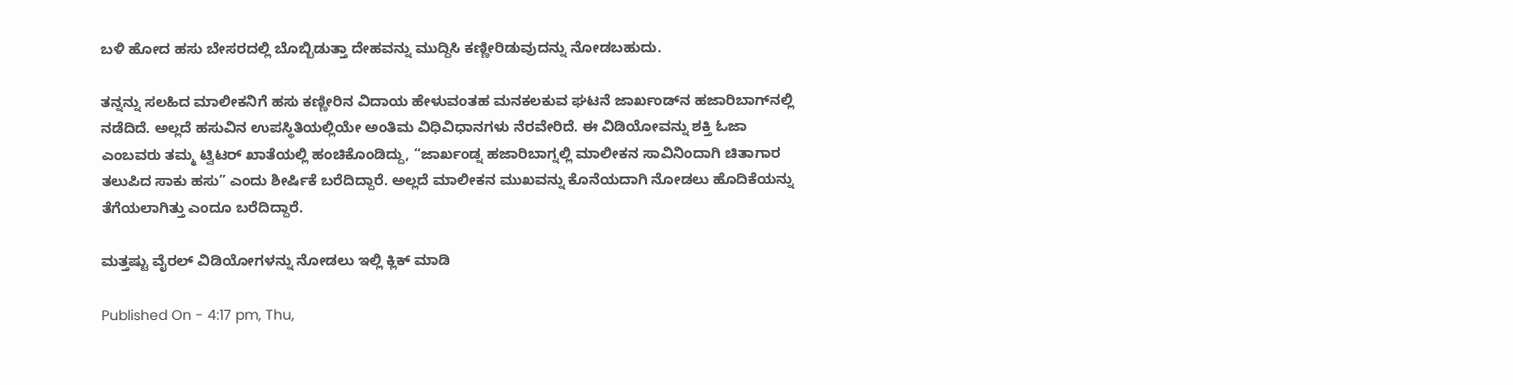ಬಳಿ ಹೋದ ಹಸು ಬೇಸರದಲ್ಲಿ ಬೊಬ್ಬಿಡುತ್ತಾ ದೇಹವನ್ನು ಮುದ್ದಿಸಿ ಕಣ್ಣೀರಿಡುವುದನ್ನು ನೋಡಬಹುದು.

ತನ್ನನ್ನು ಸಲಹಿದ ಮಾಲೀಕನಿಗೆ ಹಸು ಕಣ್ಣೀರಿನ ವಿದಾಯ ಹೇಳುವಂತಹ ಮನಕಲಕುವ ಘಟನೆ ಜಾರ್ಖಂಡ್‌ನ ಹಜಾರಿಬಾಗ್‌ನಲ್ಲಿ ನಡೆದಿದೆ. ಅಲ್ಲದೆ ಹಸುವಿನ ಉಪಸ್ಥಿತಿಯಲ್ಲಿಯೇ ಅಂತಿಮ ವಿಧಿವಿಧಾನಗಳು ನೆರವೇರಿದೆ. ಈ ವಿಡಿಯೋವನ್ನು ಶಕ್ತಿ ಓಜಾ ಎಂಬವರು ತಮ್ಮ ಟ್ವಿಟರ್ ಖಾತೆಯಲ್ಲಿ ಹಂಚಿಕೊಂಡಿದ್ದು, “ಜಾರ್ಖಂಡ್ನ ಹಜಾರಿಬಾಗ್ನಲ್ಲಿ ಮಾಲೀಕನ ಸಾವಿನಿಂದಾಗಿ ಚಿತಾಗಾರ ತಲುಪಿದ ಸಾಕು ಹಸು” ಎಂದು ಶೀರ್ಷಿಕೆ ಬರೆದಿದ್ದಾರೆ. ಅಲ್ಲದೆ ಮಾಲೀಕನ ಮುಖವನ್ನು ಕೊನೆಯದಾಗಿ ನೋಡಲು ಹೊದಿಕೆಯನ್ನು ತೆಗೆಯಲಾಗಿತ್ತು ಎಂದೂ ಬರೆದಿದ್ದಾರೆ.

ಮತ್ತಷ್ಟು ವೈರಲ್ ವಿಡಿಯೋಗಳನ್ನು ನೋಡಲು ಇಲ್ಲಿ ಕ್ಲಿಕ್ ಮಾಡಿ

Published On - 4:17 pm, Thu,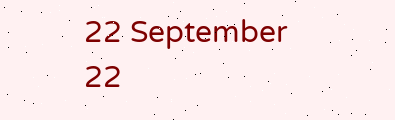22 September 22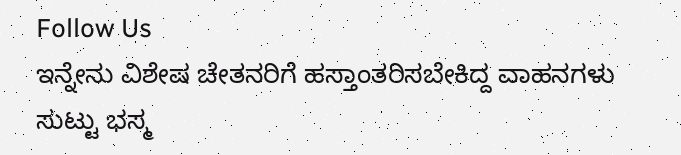Follow Us
ಇನ್ನೇನು ವಿಶೇಷ ಚೇತನರಿಗೆ ಹಸ್ತಾಂತರಿಸಬೇಕಿದ್ದ ವಾಹನಗಳು ಸುಟ್ಟು ಭಸ್ಮ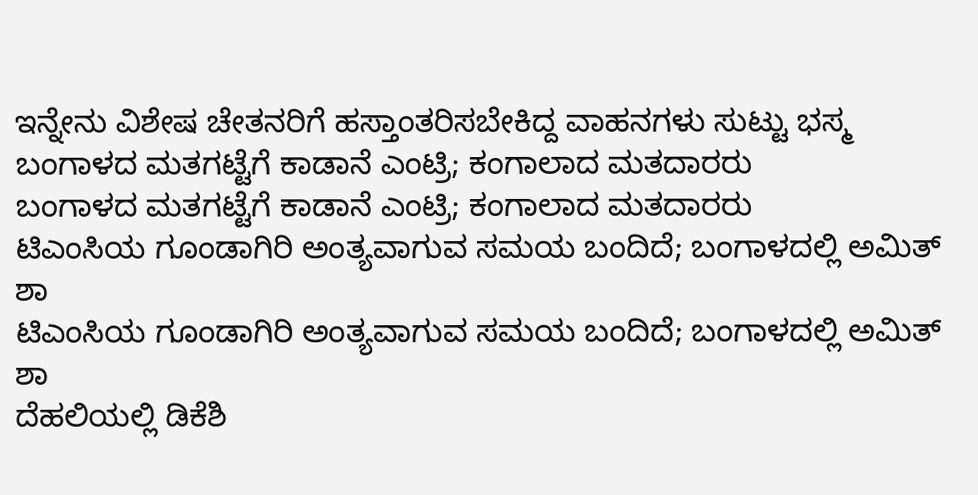ಇನ್ನೇನು ವಿಶೇಷ ಚೇತನರಿಗೆ ಹಸ್ತಾಂತರಿಸಬೇಕಿದ್ದ ವಾಹನಗಳು ಸುಟ್ಟು ಭಸ್ಮ
ಬಂಗಾಳದ ಮತಗಟ್ಟೆಗೆ ಕಾಡಾನೆ ಎಂಟ್ರಿ; ಕಂಗಾಲಾದ ಮತದಾರರು
ಬಂಗಾಳದ ಮತಗಟ್ಟೆಗೆ ಕಾಡಾನೆ ಎಂಟ್ರಿ; ಕಂಗಾಲಾದ ಮತದಾರರು
ಟಿಎಂಸಿಯ ಗೂಂಡಾಗಿರಿ ಅಂತ್ಯವಾಗುವ ಸಮಯ ಬಂದಿದೆ; ಬಂಗಾಳದಲ್ಲಿ ಅಮಿತ್ ಶಾ
ಟಿಎಂಸಿಯ ಗೂಂಡಾಗಿರಿ ಅಂತ್ಯವಾಗುವ ಸಮಯ ಬಂದಿದೆ; ಬಂಗಾಳದಲ್ಲಿ ಅಮಿತ್ ಶಾ
ದೆಹಲಿಯಲ್ಲಿ ಡಿಕೆಶಿ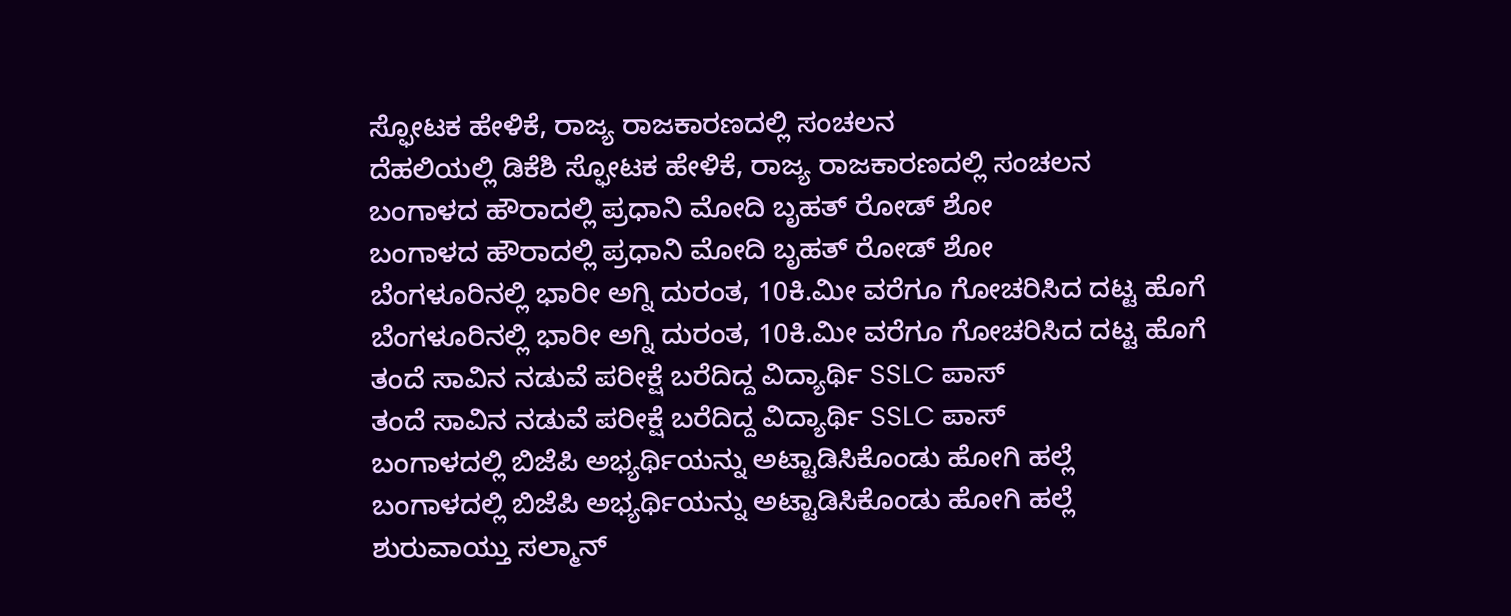ಸ್ಫೋಟಕ ಹೇಳಿಕೆ, ರಾಜ್ಯ ರಾಜಕಾರಣದಲ್ಲಿ ಸಂಚಲನ
ದೆಹಲಿಯಲ್ಲಿ ಡಿಕೆಶಿ ಸ್ಫೋಟಕ ಹೇಳಿಕೆ, ರಾಜ್ಯ ರಾಜಕಾರಣದಲ್ಲಿ ಸಂಚಲನ
ಬಂಗಾಳದ ಹೌರಾದಲ್ಲಿ ಪ್ರಧಾನಿ ಮೋದಿ ಬೃಹತ್ ರೋಡ್ ಶೋ
ಬಂಗಾಳದ ಹೌರಾದಲ್ಲಿ ಪ್ರಧಾನಿ ಮೋದಿ ಬೃಹತ್ ರೋಡ್ ಶೋ
ಬೆಂಗಳೂರಿನಲ್ಲಿ ಭಾರೀ ಅಗ್ನಿ ದುರಂತ, 10ಕಿ.ಮೀ ವರೆಗೂ ಗೋಚರಿಸಿದ ದಟ್ಟ ಹೊಗೆ
ಬೆಂಗಳೂರಿನಲ್ಲಿ ಭಾರೀ ಅಗ್ನಿ ದುರಂತ, 10ಕಿ.ಮೀ ವರೆಗೂ ಗೋಚರಿಸಿದ ದಟ್ಟ ಹೊಗೆ
ತಂದೆ ಸಾವಿನ ನಡುವೆ ಪರೀಕ್ಷೆ ಬರೆದಿದ್ದ ವಿದ್ಯಾರ್ಥಿ SSLC ಪಾಸ್
ತಂದೆ ಸಾವಿನ ನಡುವೆ ಪರೀಕ್ಷೆ ಬರೆದಿದ್ದ ವಿದ್ಯಾರ್ಥಿ SSLC ಪಾಸ್
ಬಂಗಾಳದಲ್ಲಿ ಬಿಜೆಪಿ ಅಭ್ಯರ್ಥಿಯನ್ನು ಅಟ್ಟಾಡಿಸಿಕೊಂಡು ಹೋಗಿ ಹಲ್ಲೆ
ಬಂಗಾಳದಲ್ಲಿ ಬಿಜೆಪಿ ಅಭ್ಯರ್ಥಿಯನ್ನು ಅಟ್ಟಾಡಿಸಿಕೊಂಡು ಹೋಗಿ ಹಲ್ಲೆ
ಶುರುವಾಯ್ತು ಸಲ್ಮಾನ್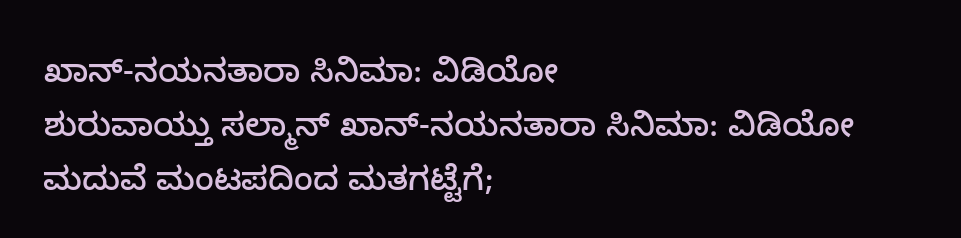ಖಾನ್-ನಯನತಾರಾ ಸಿನಿಮಾ: ವಿಡಿಯೋ
ಶುರುವಾಯ್ತು ಸಲ್ಮಾನ್ ಖಾನ್-ನಯನತಾರಾ ಸಿನಿಮಾ: ವಿಡಿಯೋ
ಮದುವೆ ಮಂಟಪದಿಂದ ಮತಗಟ್ಟೆಗೆ;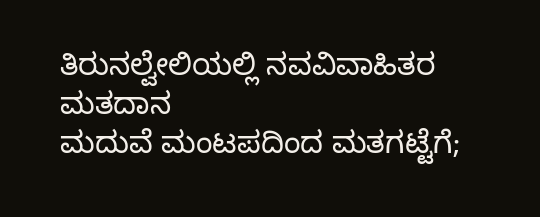ತಿರುನಲ್ವೇಲಿಯಲ್ಲಿ ನವವಿವಾಹಿತರ ಮತದಾನ
ಮದುವೆ ಮಂಟಪದಿಂದ ಮತಗಟ್ಟೆಗೆ;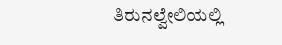ತಿರುನಲ್ವೇಲಿಯಲ್ಲಿ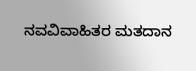ನವವಿವಾಹಿತರ ಮತದಾನ